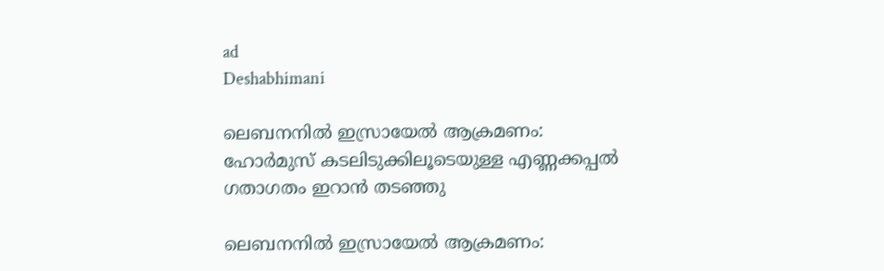ad
Deshabhimani

ലെബനനിൽ ഇസ്രായേൽ ആക്രമണം: ഹോർമുസ് കടലിടുക്കിലൂടെയുള്ള എണ്ണക്കപ്പൽ ഗതാഗതം ഇറാൻ തടഞ്ഞു

ലെബനനിൽ ഇസ്രായേൽ ആക്രമണം: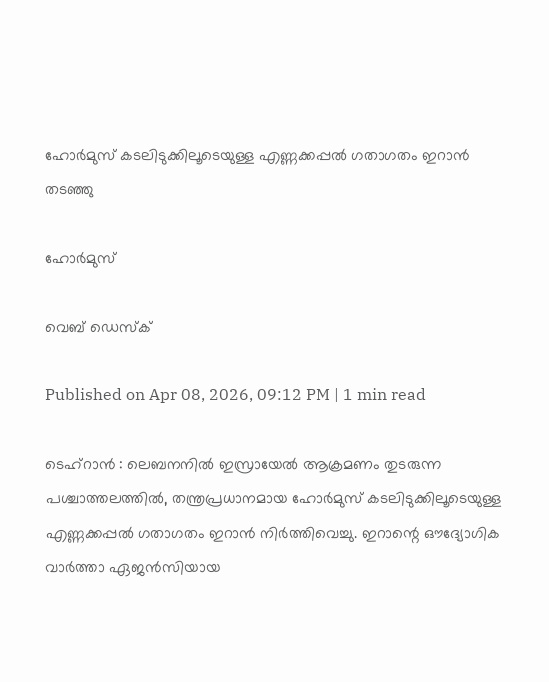ഹോർമുസ് കടലിടുക്കിലൂടെയുള്ള എണ്ണക്കപ്പൽ ഗതാഗതം ഇറാൻ തടഞ്ഞു

ഹോർമുസ്

വെബ് ഡെസ്ക്

Published on Apr 08, 2026, 09:12 PM | 1 min read

ടെഹ്‌റാൻ : ലെബനനിൽ ഇസ്രായേൽ ആക്രമണം തുടരുന്ന പശ്ചാത്തലത്തിൽ, തന്ത്രപ്രധാനമായ ഹോർമുസ് കടലിടുക്കിലൂടെയുള്ള എണ്ണക്കപ്പൽ ഗതാഗതം ഇറാൻ നിർത്തിവെച്ചു. ഇറാന്റെ ഔദ്യോഗിക വാർത്താ ഏജൻസിയായ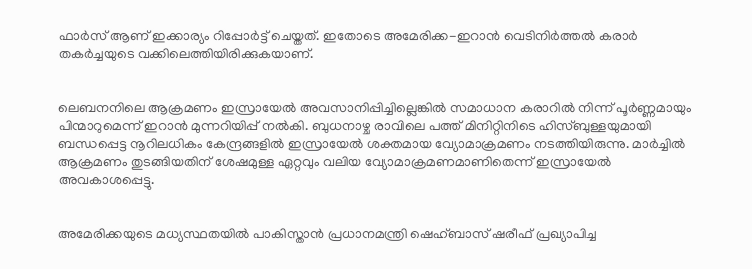ഫാർസ് ആണ് ഇക്കാര്യം റിപ്പോർട്ട് ചെയ്തത്. ഇതോടെ അമേരിക്ക-ഇറാൻ വെടിനിർത്തൽ കരാർ തകർച്ചയുടെ വക്കിലെത്തിയിരിക്കുകയാണ്.


ലെബനനിലെ ആക്രമണം ഇസ്രായേൽ അവസാനിപ്പിച്ചില്ലെങ്കിൽ സമാധാന കരാറിൽ നിന്ന് പൂർണ്ണമായും പിന്മാറുമെന്ന് ഇറാൻ മുന്നറിയിപ്പ് നൽകി. ബുധനാഴ്ച രാവിലെ പത്ത് മിനിറ്റിനിടെ ഹിസ്ബുള്ളയുമായി ബന്ധപ്പെട്ട നൂറിലധികം കേന്ദ്രങ്ങളിൽ ഇസ്രായേൽ ശക്തമായ വ്യോമാക്രമണം നടത്തിയിരുന്നു. മാർച്ചിൽ ആക്രമണം തുടങ്ങിയതിന് ശേഷമുള്ള ഏറ്റവും വലിയ വ്യോമാക്രമണമാണിതെന്ന് ഇസ്രായേൽ അവകാശപ്പെട്ടു.


അമേരിക്കയുടെ മധ്യസ്ഥതയിൽ പാകിസ്താൻ പ്രധാനമന്ത്രി ഷെഹ്ബാസ് ഷരീഫ് പ്രഖ്യാപിച്ച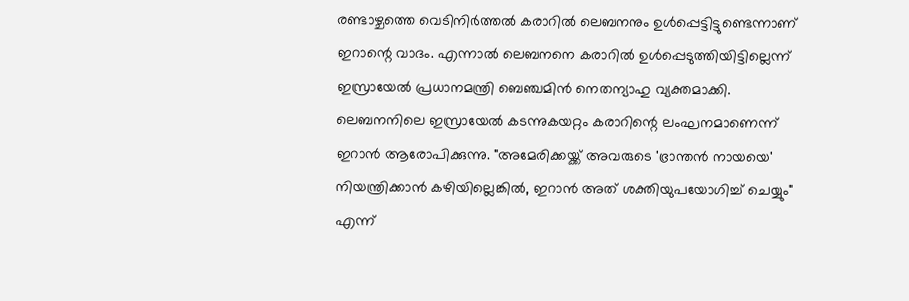രണ്ടാഴ്ചത്തെ വെടിനിർത്തൽ കരാറിൽ ലെബനനും ഉൾപ്പെട്ടിട്ടുണ്ടെന്നാണ് ഇറാന്റെ വാദം. എന്നാൽ ലെബനനെ കരാറിൽ ഉൾപ്പെടുത്തിയിട്ടില്ലെന്ന് ഇസ്രായേൽ പ്രധാനമന്ത്രി ബെഞ്ചമിൻ നെതന്യാഹു വ്യക്തമാക്കി. ലെബനനിലെ ഇസ്രായേൽ കടന്നുകയറ്റം കരാറിന്റെ ലംഘനമാണെന്ന് ഇറാൻ ആരോപിക്കുന്നു. "അമേരിക്കയ്ക്ക് അവരുടെ 'ഭ്രാന്തൻ നായയെ' നിയന്ത്രിക്കാൻ കഴിയില്ലെങ്കിൽ, ഇറാൻ അത് ശക്തിയുപയോഗിച്ച് ചെയ്യും" എന്ന്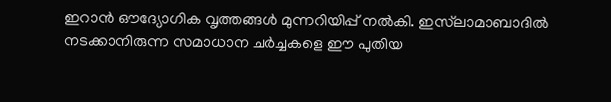ഇറാൻ ഔദ്യോഗിക വൃത്തങ്ങൾ മുന്നറിയിപ്പ് നൽകി. ഇസ്‌ലാമാബാദിൽ നടക്കാനിരുന്ന സമാധാന ചർച്ചകളെ ഈ പുതിയ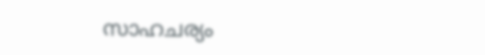സാഹചര്യം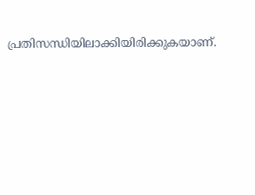പ്രതിസന്ധിയിലാക്കിയിരിക്കുകയാണ്.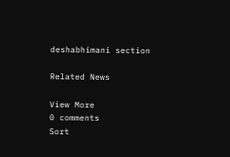deshabhimani section

Related News

View More
0 comments
Sort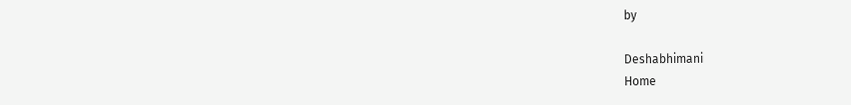by

Deshabhimani
Home